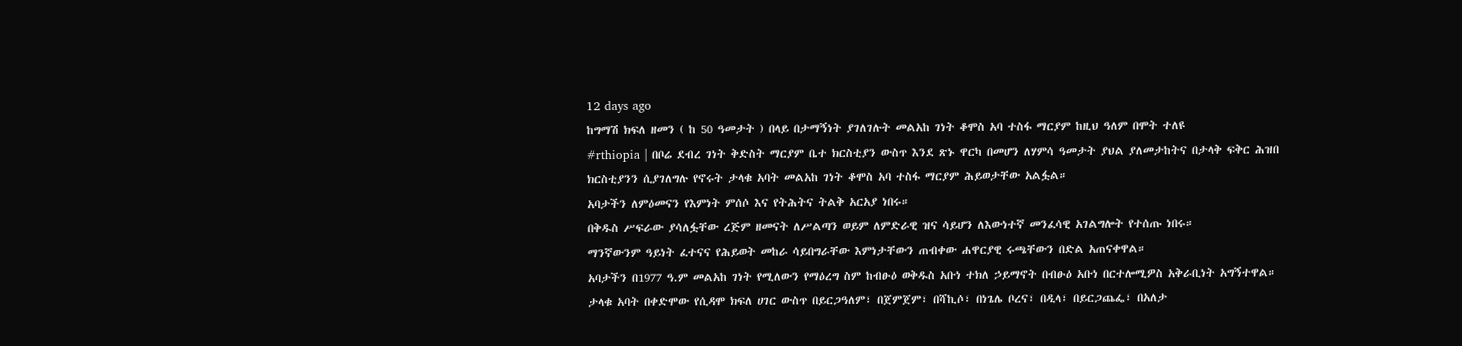12 days ago
ከግማሽ ክፍለ ዘመን ( ከ 50 ዓመታት ) በላይ በታማኝነት ያገለገሉት መልአከ ገነት ቆሞስ አባ ተስፋ ማርያም ከዚህ ዓለም በሞት ተለዩ
#rthiopia | በቦሬ ደብረ ገነት ቅድስት ማርያም ቤተ ክርስቲያን ውስጥ እንደ ጽኑ ዋርካ በመሆን ለሃምሳ ዓመታት ያህል ያለመታከትና በታላቅ ፍቅር ሕዝበ ክርስቲያንን ሲያገለግሉ የኖሩት ታላቁ አባት መልአከ ገነት ቆሞስ አባ ተስፋ ማርያም ሕይወታቸው አልፏል።
አባታችን ለምዕመናን የእምነት ምሰሶ እና የትሕትና ትልቅ አርአያ ነበሩ።
በቅዱስ ሥፍራው ያሳለፏቸው ረጅም ዘመናት ለሥልጣን ወይም ለምድራዊ ዝና ሳይሆን ለእውነተኛ መንፈሳዊ አገልግሎት የተሰጡ ነበሩ።
ማንኛውንም ዓይነት ፈተናና የሕይወት መከራ ሳይበግራቸው እምነታቸውን ጠብቀው ሐዋርያዊ ሩጫቸውን በድል አጠናቀዋል።
አባታችን በ1977 ዓ.ም መልአከ ገነት የሚለውን የማዕረግ ስም ከብፁዕ ወቅዱስ አቡነ ተክለ ኃይማኖት በብፁዕ አቡነ በርተሎሚዎስ አቅራቢነት አግኝተዋል።
ታላቁ አባት በቀድሞው የሲዳሞ ክፍለ ሀገር ውስጥ በይርጋዓለም፣ በጀምጀም፣ በሻኪሶ፣ በነጌሌ ቦረና፣ በዲላ፣ በይርጋጨፌ፣ በአለታ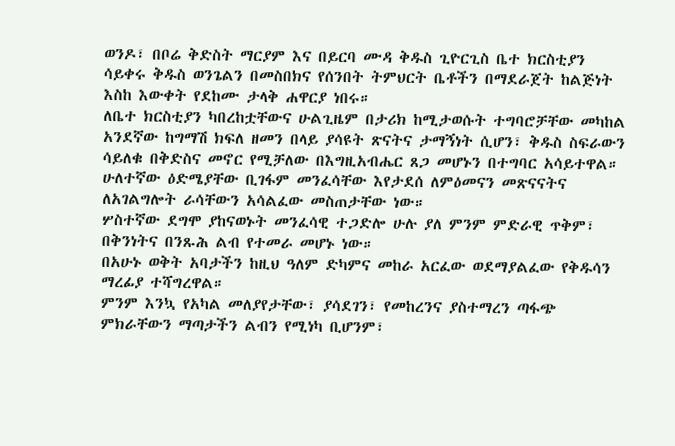ወንዶ፣ በቦሬ ቅድስት ማርያም እና በይርባ ሙዳ ቅዱስ ጊዮርጊስ ቤተ ክርስቲያን ሳይቀሩ ቅዱስ ወንጌልን በመስበክና የሰንበት ትምህርት ቤቶችን በማደራጀት ከልጅነት እስከ እውቀት የደከሙ ታላቅ ሐዋርያ ነበሩ።
ለቤተ ክርስቲያን ካበረከቷቸውና ሁልጊዜም በታሪክ ከሚታወሱት ተግባሮቻቸው መካከል
አንደኛው ከግማሽ ክፍለ ዘመን በላይ ያሳዩት ጽናትና ታማኝነት ሲሆን፣ ቅዱስ ስፍራውን ሳይለቁ በቅድስና መኖር የሚቻለው በእግዚአብሔር ጸጋ መሆኑን በተግባር አሳይተዋል።
ሁለተኛው ዕድሜያቸው ቢገፋም መንፈሳቸው እየታደሰ ለምዕመናን መጽናናትና ለአገልግሎት ራሳቸውን አሳልፈው መስጠታቸው ነው።
ሦስተኛው ደግሞ ያከናወኑት መንፈሳዊ ተጋድሎ ሁሉ ያለ ምንም ምድራዊ ጥቅም፣ በቅንነትና በንጹሕ ልብ የተመራ መሆኑ ነው።
በአሁኑ ወቅት አባታችን ከዚህ ዓለም ድካምና መከራ አርፈው ወደማያልፈው የቅዱሳን ማረፊያ ተሻግረዋል።
ምንም እንኳ የአካል መለያየታቸው፣ ያሳደገን፣ የመከረንና ያስተማረን ጣፋጭ ምክራቸውን ማጣታችን ልብን የሚነካ ቢሆንም፣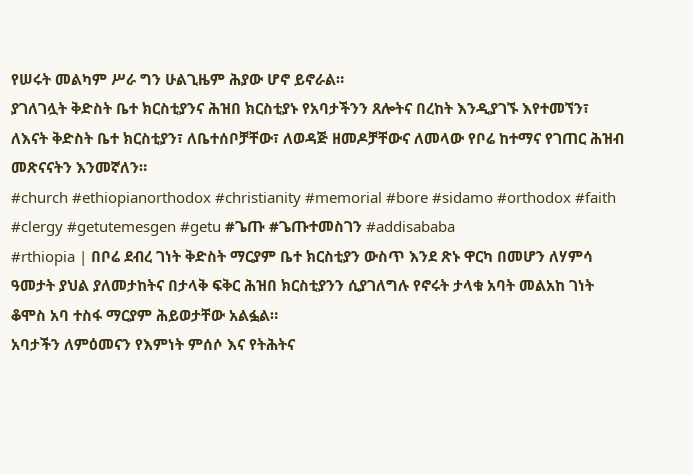የሠሩት መልካም ሥራ ግን ሁልጊዜም ሕያው ሆኖ ይኖራል።
ያገለገሏት ቅድስት ቤተ ክርስቲያንና ሕዝበ ክርስቲያኑ የአባታችንን ጸሎትና በረከት እንዲያገኙ እየተመኘን፣ ለእናት ቅድስት ቤተ ክርስቲያን፣ ለቤተሰቦቻቸው፣ ለወዳጅ ዘመዶቻቸውና ለመላው የቦሬ ከተማና የገጠር ሕዝብ መጽናናትን እንመኛለን።
#church #ethiopianorthodox #christianity #memorial #bore #sidamo #orthodox #faith #clergy #getutemesgen #getu #ጌጡ #ጌጡተመስገን #addisababa
#rthiopia | በቦሬ ደብረ ገነት ቅድስት ማርያም ቤተ ክርስቲያን ውስጥ እንደ ጽኑ ዋርካ በመሆን ለሃምሳ ዓመታት ያህል ያለመታከትና በታላቅ ፍቅር ሕዝበ ክርስቲያንን ሲያገለግሉ የኖሩት ታላቁ አባት መልአከ ገነት ቆሞስ አባ ተስፋ ማርያም ሕይወታቸው አልፏል።
አባታችን ለምዕመናን የእምነት ምሰሶ እና የትሕትና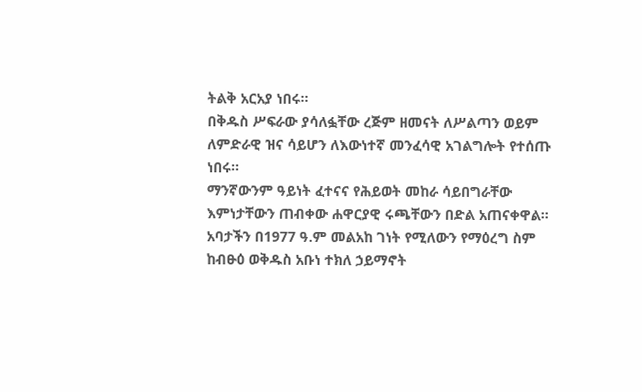ትልቅ አርአያ ነበሩ።
በቅዱስ ሥፍራው ያሳለፏቸው ረጅም ዘመናት ለሥልጣን ወይም ለምድራዊ ዝና ሳይሆን ለእውነተኛ መንፈሳዊ አገልግሎት የተሰጡ ነበሩ።
ማንኛውንም ዓይነት ፈተናና የሕይወት መከራ ሳይበግራቸው እምነታቸውን ጠብቀው ሐዋርያዊ ሩጫቸውን በድል አጠናቀዋል።
አባታችን በ1977 ዓ.ም መልአከ ገነት የሚለውን የማዕረግ ስም ከብፁዕ ወቅዱስ አቡነ ተክለ ኃይማኖት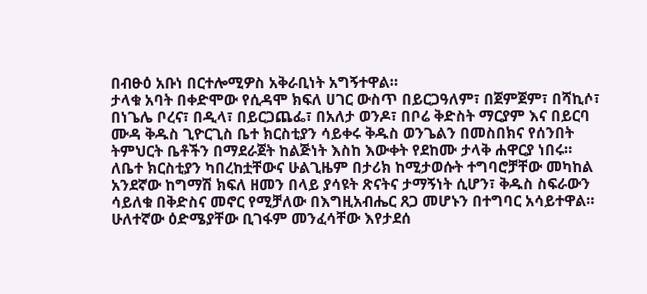በብፁዕ አቡነ በርተሎሚዎስ አቅራቢነት አግኝተዋል።
ታላቁ አባት በቀድሞው የሲዳሞ ክፍለ ሀገር ውስጥ በይርጋዓለም፣ በጀምጀም፣ በሻኪሶ፣ በነጌሌ ቦረና፣ በዲላ፣ በይርጋጨፌ፣ በአለታ ወንዶ፣ በቦሬ ቅድስት ማርያም እና በይርባ ሙዳ ቅዱስ ጊዮርጊስ ቤተ ክርስቲያን ሳይቀሩ ቅዱስ ወንጌልን በመስበክና የሰንበት ትምህርት ቤቶችን በማደራጀት ከልጅነት እስከ እውቀት የደከሙ ታላቅ ሐዋርያ ነበሩ።
ለቤተ ክርስቲያን ካበረከቷቸውና ሁልጊዜም በታሪክ ከሚታወሱት ተግባሮቻቸው መካከል
አንደኛው ከግማሽ ክፍለ ዘመን በላይ ያሳዩት ጽናትና ታማኝነት ሲሆን፣ ቅዱስ ስፍራውን ሳይለቁ በቅድስና መኖር የሚቻለው በእግዚአብሔር ጸጋ መሆኑን በተግባር አሳይተዋል።
ሁለተኛው ዕድሜያቸው ቢገፋም መንፈሳቸው እየታደሰ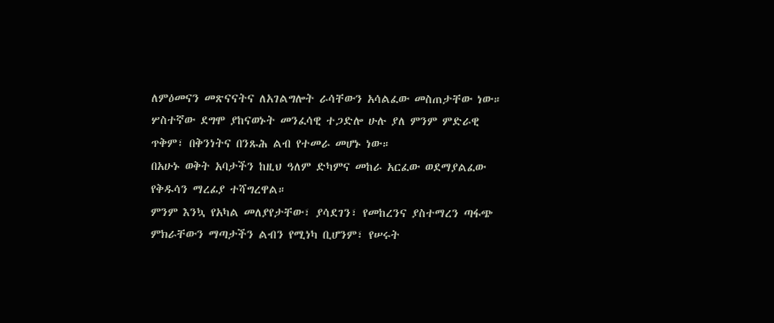ለምዕመናን መጽናናትና ለአገልግሎት ራሳቸውን አሳልፈው መስጠታቸው ነው።
ሦስተኛው ደግሞ ያከናወኑት መንፈሳዊ ተጋድሎ ሁሉ ያለ ምንም ምድራዊ ጥቅም፣ በቅንነትና በንጹሕ ልብ የተመራ መሆኑ ነው።
በአሁኑ ወቅት አባታችን ከዚህ ዓለም ድካምና መከራ አርፈው ወደማያልፈው የቅዱሳን ማረፊያ ተሻግረዋል።
ምንም እንኳ የአካል መለያየታቸው፣ ያሳደገን፣ የመከረንና ያስተማረን ጣፋጭ ምክራቸውን ማጣታችን ልብን የሚነካ ቢሆንም፣ የሠሩት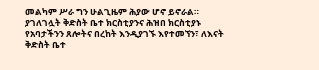መልካም ሥራ ግን ሁልጊዜም ሕያው ሆኖ ይኖራል።
ያገለገሏት ቅድስት ቤተ ክርስቲያንና ሕዝበ ክርስቲያኑ የአባታችንን ጸሎትና በረከት እንዲያገኙ እየተመኘን፣ ለእናት ቅድስት ቤተ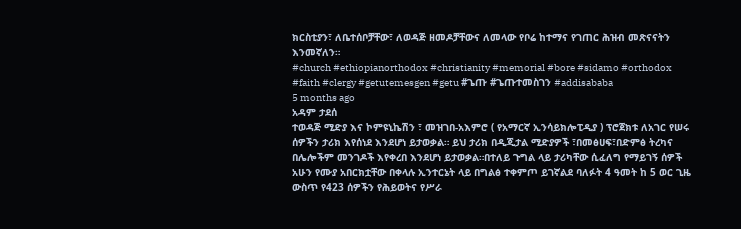ክርስቲያን፣ ለቤተሰቦቻቸው፣ ለወዳጅ ዘመዶቻቸውና ለመላው የቦሬ ከተማና የገጠር ሕዝብ መጽናናትን እንመኛለን።
#church #ethiopianorthodox #christianity #memorial #bore #sidamo #orthodox #faith #clergy #getutemesgen #getu #ጌጡ #ጌጡተመስገን #addisababa
5 months ago
አዳም ታደሰ
ተወዳጅ ሚድያ እና ኮምዩኒኬሽን ፣ መዝገበ-አእምሮ ( የአማርኛ ኢንሳይክሎፒዲያ ) ፕሮጀክቱ ለአገር የሠሩ ሰዎችን ታሪክ እየሰነደ እንደሆነ ይታወቃል። ይህ ታሪክ በዲጂታል ሚድያዎች ፣በመፅሀፍ፣በድምፅ ትረካና በሌሎችም መንገዶች እየቀረበ እንደሆነ ይታወቃል።በተለይ ጉግል ላይ ታሪካቸው ሲፈለግ የማይገኝ ሰዎች አሁን የሙያ አበርክቷቸው በቀላሉ ኢንተርኔት ላይ በግልፅ ተቀምጦ ይገኛልደ ባለፉት 4 ዓመት ከ 5 ወር ጊዜ ውስጥ የ423 ሰዎችን የሕይወትና የሥራ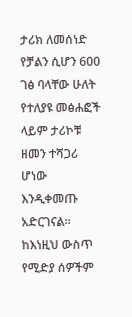ታሪክ ለመሰነድ የቻልን ሲሆን 600 ገፅ ባላቸው ሁለት የተለያዩ መፅሐፎች ላይም ታሪኮቹ ዘመን ተሻጋሪ ሆነው እንዲቀመጡ አድርገናል።
ከእነዚህ ውስጥ የሚድያ ሰዎችም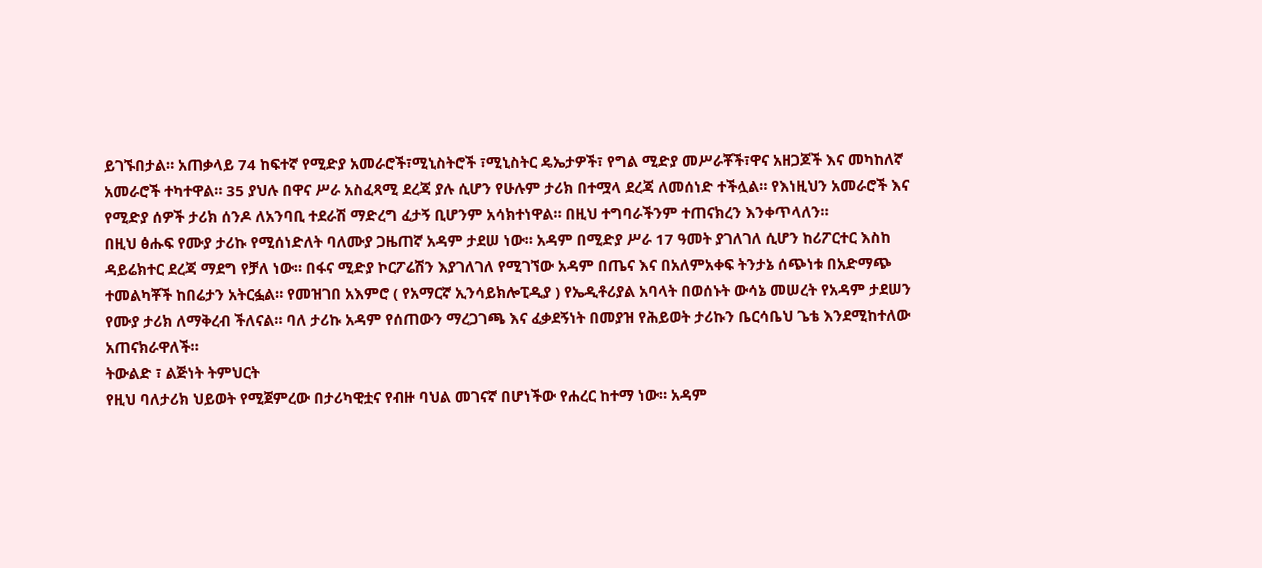ይገኙበታል። አጠቃላይ 74 ከፍተኛ የሚድያ አመራሮች፣ሚኒስትሮች ፣ሚኒስትር ዴኤታዎች፣ የግል ሚድያ መሥራቾች፣ዋና አዘጋጆች እና መካከለኛ አመራሮች ተካተዋል። 35 ያህሉ በዋና ሥራ አስፈጻሚ ደረጃ ያሉ ሲሆን የሁሉም ታሪክ በተሟላ ደረጃ ለመሰነድ ተችሏል። የእነዚህን አመራሮች እና የሚድያ ሰዎች ታሪክ ሰንዶ ለአንባቢ ተደራሽ ማድረግ ፈታኝ ቢሆንም አሳክተነዋል። በዚህ ተግባራችንም ተጠናክረን እንቀጥላለን።
በዚህ ፅሑፍ የሙያ ታሪኩ የሚሰነድለት ባለሙያ ጋዜጠኛ አዳም ታደሠ ነው። አዳም በሚድያ ሥራ 17 ዓመት ያገለገለ ሲሆን ከሪፖርተር እስከ ዳይሬክተር ደረጃ ማደግ የቻለ ነው። በፋና ሚድያ ኮርፖሬሽን እያገለገለ የሚገኘው አዳም በጤና እና በአለምአቀፍ ትንታኔ ሰጭነቱ በአድማጭ ተመልካቾች ከበሬታን አትርፏል። የመዝገበ አእምሮ ( የአማርኛ ኢንሳይክሎፒዲያ ) የኤዲቶሪያል አባላት በወሰኑት ውሳኔ መሠረት የአዳም ታደሠን የሙያ ታሪክ ለማቅረብ ችለናል። ባለ ታሪኩ አዳም የሰጠውን ማረጋገጫ እና ፈቃደኝነት በመያዝ የሕይወት ታሪኩን ቤርሳቤህ ጌቴ እንደሚከተለው አጠናክራዋለች።
ትውልድ ፣ ልጅነት ትምህርት
የዚህ ባለታሪክ ህይወት የሚጀምረው በታሪካዊቷና የብዙ ባህል መገናኛ በሆነችው የሐረር ከተማ ነው። አዳም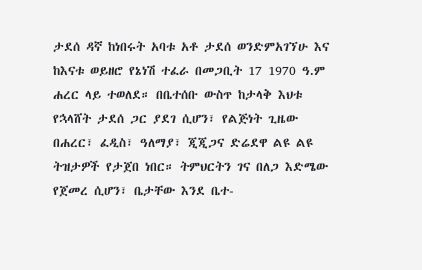ታደሰ ዳኛ ከነበሩት አባቱ አቶ ታደሰ ወንድምአገኘሁ እና ከእናቱ ወይዘሮ የኔነሽ ተፈራ በመጋቢት 17 1970 ዓ.ም ሐረር ላይ ተወለደ። በቤተሰቡ ውስጥ ከታላቅ እህቱ የኋላሸት ታደሰ ጋር ያደገ ሲሆን፣ የልጅነት ጊዜው በሐረር፣ ፈዲስ፣ ዓለማያ፣ ጂጂጋና ድሬደዋ ልዩ ልዩ ትዝታዎች የታጀበ ነበር። ትምህርትን ገና በለጋ እድሜው የጀመረ ሲሆን፣ ቤታቸው እንደ ቤተ-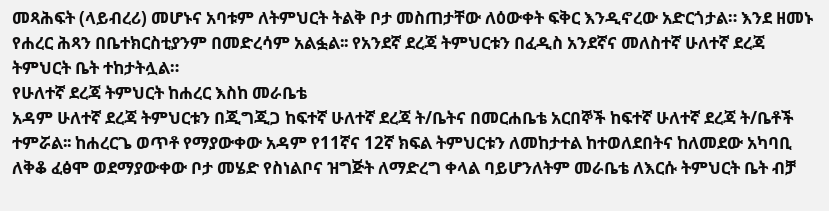መጻሕፍት (ላይብረሪ) መሆኑና አባቱም ለትምህርት ትልቅ ቦታ መስጠታቸው ለዕውቀት ፍቅር እንዲኖረው አድርጎታል። እንደ ዘመኑ የሐረር ሕጻን በቤተክርስቲያንም በመድረሳም አልፏል፡፡ የአንደኛ ደረጃ ትምህርቱን በፈዲስ አንደኛና መለስተኛ ሁለተኛ ደረጃ ትምህርት ቤት ተከታትሏል።
የሁለተኛ ደረጃ ትምህርት ከሐረር እስከ መራቤቴ
አዳም ሁለተኛ ደረጃ ትምህርቱን በጂግጂጋ ከፍተኛ ሁለተኛ ደረጃ ት/ቤትና በመርሐቤቴ አርበኞች ከፍተኛ ሁለተኛ ደረጃ ት/ቤቶች ተምሯል፡፡ ከሐረርጌ ወጥቶ የማያውቀው አዳም የ11ኛና 12ኛ ክፍል ትምህርቱን ለመከታተል ከተወለደበትና ከለመደው አካባቢ ለቅቆ ፈፅሞ ወደማያውቀው ቦታ መሄድ የስነልቦና ዝግጅት ለማድረግ ቀላል ባይሆንለትም መራቤቴ ለእርሱ ትምህርት ቤት ብቻ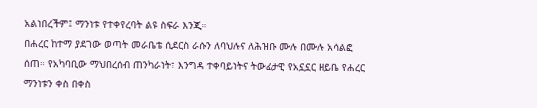አልነበረችም፤ ማንነቱ የተቀየረባት ልዩ ስፍራ እንጂ።
በሐረር ከተማ ያደገው ወጣት መራቤቴ ሲደርስ ራሱን ለባህሉና ለሕዝቡ ሙሉ በሙሉ አሳልፎ ሰጠ። የአካባቢው ማህበረሰብ ጠንካራነት፣ እንግዳ ተቀባይነትና ትውፊታዊ የአኗኗር ዘይቤ የሐረር ማንነቱን ቀስ በቀስ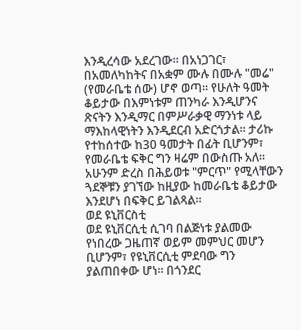እንዲረሳው አደረገው። በአነጋገር፣ በአመለካከትና በአቋም ሙሉ በሙሉ "መሬ" (የመራቤቴ ሰው) ሆኖ ወጣ። የሁለት ዓመት ቆይታው በእምነቱም ጠንካራ እንዲሆንና ጽናትን እንዲማር በምሥራቃዊ ማንነቱ ላይ ማእከላዊነትን እንዲደርብ አድርጎታል፡፡ ታሪኩ የተከሰተው ከ30 ዓመታት በፊት ቢሆንም፣ የመራቤቴ ፍቅር ግን ዛሬም በውስጡ አለ። አሁንም ድረስ በሕይወቱ "ምርጥ" የሚላቸውን ጓደኞቹን ያገኘው ከዚያው ከመራቤቴ ቆይታው እንደሆነ በፍቅር ይገልጻል።
ወደ ዩኒቨርስቲ
ወደ ዩኒቨርሲቲ ሲገባ በልጅነቱ ያልመው የነበረው ጋዜጠኛ ወይም መምህር መሆን ቢሆንም፣ የዩኒቨርሲቲ ምደባው ግን ያልጠበቀው ሆነ። በጎንደር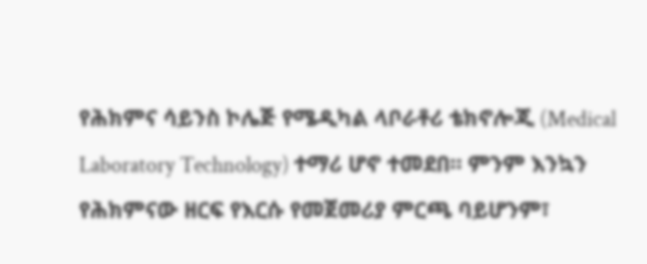የሕክምና ሳይንስ ኮሌጅ የሜዲካል ላቦራቶሪ ቴክኖሎጂ (Medical Laboratory Technology) ተማሪ ሆኖ ተመደበ። ምንም እንኳን የሕክምናው ዘርፍ የእርሱ የመጀመሪያ ምርጫ ባይሆንም፣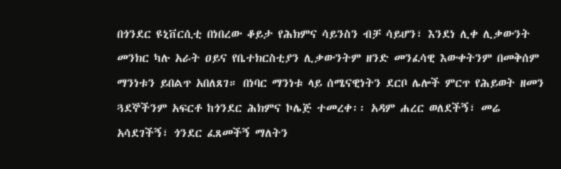በጎንደር ዩኒቨርሲቲ በነበረው ቆይታ የሕክምና ሳይንስን ብቻ ሳይሆን፣ እንደነ ሊቀ ሊቃውንት መንክር ካሉ አራት ዐይና የቤተክርስቲያን ሊቃውንትም ዘንድ መንፈሳዊ እውቀትንም በመቅሰም ማንነቱን ይበልጥ አበለጸገ። በነባር ማንነቱ ላይ ሰሜናዊነትን ደርቦ ሌሎች ምርጥ የሕይወት ዘመን ጓደኞችንም አፍርቶ ከጎንደር ሕክምና ኮሌጅ ተመረቀ፡፡ አዳም ሐረር ወለደችኝ፣ መሬ አሳደገችኝ፣ ጎንደር ፈጸመችኝ ማለትን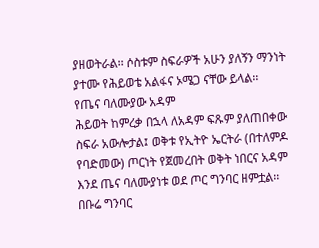ያዘወትራል፡፡ ሶስቱም ስፍራዎች አሁን ያለኝን ማንነት ያተሙ የሕይወቴ አልፋና ኦሜጋ ናቸው ይላል፡፡
የጤና ባለሙያው አዳም
ሕይወት ከምረቃ በኋላ ለአዳም ፍጹም ያለጠበቀው ስፍራ አውሎታል፤ ወቅቱ የኢትዮ ኤርትራ (በተለምዶ የባድመው) ጦርነት የጀመረበት ወቅት ነበርና አዳም እንደ ጤና ባለሙያነቱ ወደ ጦር ግንባር ዘምቷል፡፡ በቡሬ ግንባር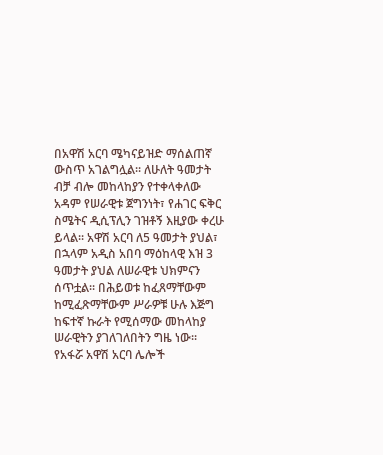በአዋሽ አርባ ሜካናይዝድ ማሰልጠኛ ውስጥ አገልግሏል፡፡ ለሁለት ዓመታት ብቻ ብሎ መከላከያን የተቀላቀለው አዳም የሠራዊቱ ጀግንነት፣ የሐገር ፍቅር ስሜትና ዲሲፕሊን ገዝቶኝ እዚያው ቀረሁ ይላል፡፡ አዋሽ አርባ ለ5 ዓመታት ያህል፣ በኋላም አዲስ አበባ ማዕከላዊ እዝ 3 ዓመታት ያህል ለሠራዊቱ ህክምናን ሰጥቷል፡፡ በሕይወቱ ከፈጸማቸውም ከሚፈጽማቸውም ሥራዎቹ ሁሉ እጅግ ከፍተኛ ኩራት የሚሰማው መከላከያ ሠራዊትን ያገለገለበትን ግዜ ነው፡፡ የአፋሯ አዋሽ አርባ ሌሎች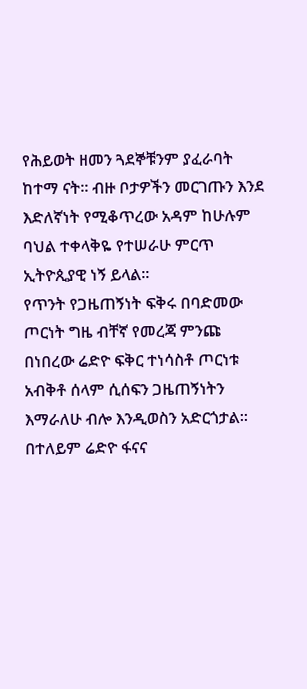የሕይወት ዘመን ጓደኞቹንም ያፈራባት ከተማ ናት፡፡ ብዙ ቦታዎችን መርገጡን እንደ እድለኛነት የሚቆጥረው አዳም ከሁሉም ባህል ተቀላቅዬ የተሠራሁ ምርጥ ኢትዮጲያዊ ነኝ ይላል፡፡
የጥንት የጋዜጠኝነት ፍቅሩ በባድመው ጦርነት ግዜ ብቸኛ የመረጃ ምንጩ በነበረው ሬድዮ ፍቅር ተነሳስቶ ጦርነቱ አብቅቶ ሰላም ሲሰፍን ጋዜጠኝነትን እማራለሁ ብሎ እንዲወስን አድርጎታል፡፡ በተለይም ሬድዮ ፋናና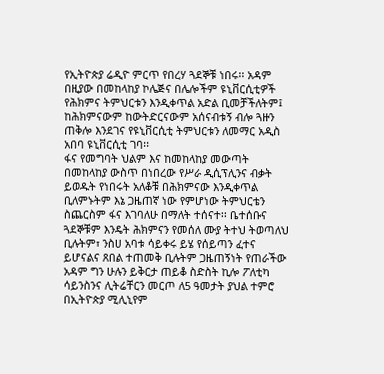የኢትዮጵያ ሬዲዮ ምርጥ የበረሃ ጓደኞቹ ነበሩ፡፡ አዳም በዚያው በመከላከያ ኮሌጅና በሌሎችም ዩኒቨርሲቲዎች የሕክምና ትምህርቱን እንዲቀጥል አድል ቢመቻችለትም፤ ከሕክምናውም ከውትድርናውም አሰናብቱኝ ብሎ ጓዙን ጠቅሎ እንደገና የዩኒቨርሲቲ ትምህርቱን ለመማር አዲስ አበባ ዩኒቨርሲቲ ገባ፡፡
ፋና የመግባት ህልም እና ከመከላከያ መውጣት
በመከላከያ ውስጥ በነበረው የሥራ ዲሲፕሊንና ብቃት ይወዱት የነበሩት አለቆቹ በሕክምናው እንዲቀጥል ቢለምኑትም እኔ ጋዜጠኛ ነው የምሆነው ትምህርቴን ስጨርስም ፋና እገባለሁ በማለት ተሰናተ፡፡ ቤተሰቡና ጓደኞቹም እንዴት ሕክምናን የመሰለ ሙያ ትተህ ትወጣለህ ቢሉትም፣ ንስሀ አባቱ ሳይቀሩ ይሄ የሰይጣን ፈተና ይሆናልና ጸበል ተጠመቅ ቢሉትም ጋዜጠኝነት የጠራችው አዳም ግን ሁሉን ይቅርታ ጠይቆ ስድስት ኪሎ ፖለቲካ ሳይንስንና ሊትሬቸርን መርጦ ለ5 ዓመታት ያህል ተምሮ በኢትዮጵያ ሚሊኒየም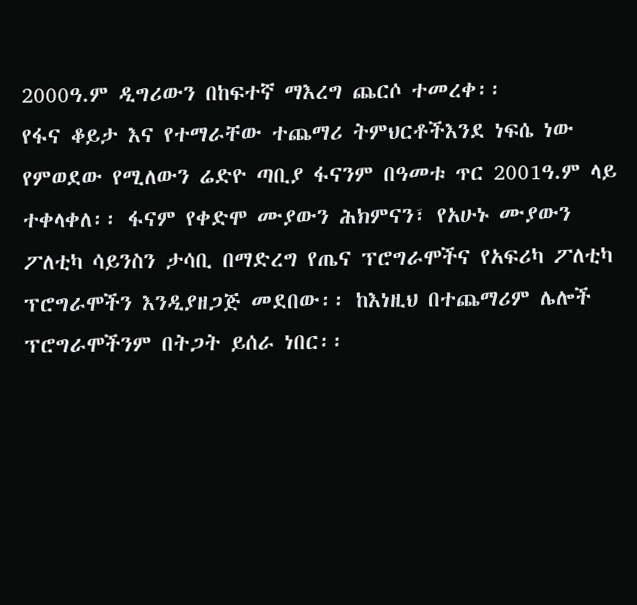2000ዓ.ም ዲግሪውን በከፍተኛ ማእረግ ጨርሶ ተመረቀ፡፡
የፋና ቆይታ እና የተማራቸው ተጨማሪ ትምህርቶችእንደ ነፍሴ ነው የምወደው የሚለውን ሬድዮ ጣቢያ ፋናንም በዓመቱ ጥር 2001ዓ.ም ላይ ተቀላቀለ፡፡ ፋናም የቀድሞ ሙያውን ሕክምናን፣ የአሁኑ ሙያውን ፖለቲካ ሳይንስን ታሳቢ በማድረግ የጤና ፕሮግራሞችና የአፍሪካ ፖለቲካ ፕሮግራሞችን እንዲያዘጋጅ መደበው፡፡ ከእነዚህ በተጨማሪም ሌሎች ፕሮግራሞችንም በትጋት ይሰራ ነበር፡፡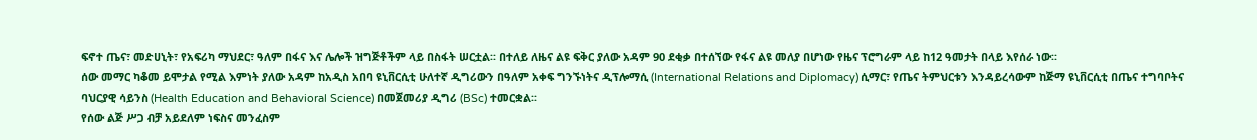ፍኖተ ጤና፣ መድሀኒት፣ የአፍሪካ ማህደር፣ ዓለም በፋና እና ሌሎች ዝግጅቶችም ላይ በስፋት ሠርቷል፡፡ በተለይ ለዜና ልዩ ፍቅር ያለው አዳም 90 ደቂቃ በተሰኘው የፋና ልዩ መለያ በሆነው የዜና ፕሮግራም ላይ ከ12 ዓመታት በላይ እየሰራ ነው፡፡
ሰው መማር ካቆመ ይሞታል የሚል እምነት ያለው አዳም ከአዲስ አበባ ዩኒቨርሲቲ ሁለተኛ ዲግሪውን በዓለም አቀፍ ግንኙነትና ዲፕሎማሲ (International Relations and Diplomacy) ሲማር፣ የጤና ትምህርቱን እንዳይረሳውም ከጅማ ዩኒቨርሲቲ በጤና ተግባቦትና ባህርያዊ ሳይንስ (Health Education and Behavioral Science) በመጀመሪያ ዲግሪ (BSc) ተመርቋል፡፡
የሰው ልጅ ሥጋ ብቻ አይደለም ነፍስና መንፈስም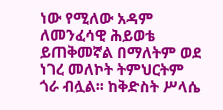ነው የሚለው አዳም ለመንፈሳዊ ሕይወቴ ይጠቅመኛል በማለትም ወደ ነገረ መለኮት ትምህርትም ጎራ ብሏል፡፡ ከቅድስት ሥላሴ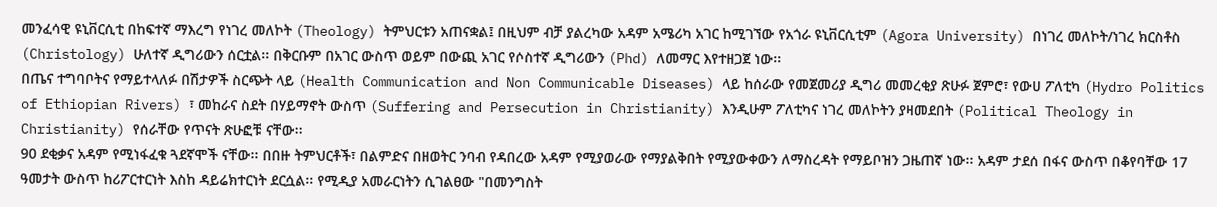መንፈሳዊ ዩኒቨርሲቲ በከፍተኛ ማእረግ የነገረ መለኮት (Theology) ትምህርቱን አጠናቋል፤ በዚህም ብቻ ያልረካው አዳም አሜሪካ አገር ከሚገኘው የአጎራ ዩኒቨርሲቲም (Agora University) በነገረ መለኮት/ነገረ ክርስቶስ (Christology) ሁለተኛ ዲግሪውን ሰርቷል፡፡ በቅርቡም በአገር ውስጥ ወይም በውጪ አገር የሶስተኛ ዲግሪውን (Phd) ለመማር እየተዘጋጀ ነው፡፡
በጤና ተግባቦትና የማይተላለፉ በሽታዎች ስርጭት ላይ (Health Communication and Non Communicable Diseases) ላይ ከሰራው የመጀመሪያ ዲግሪ መመረቂያ ጽሁፉ ጀምሮ፣ የውሀ ፖለቲካ (Hydro Politics of Ethiopian Rivers) ፣ መከራና ስደት በሃይማኖት ውስጥ (Suffering and Persecution in Christianity) እንዲሁም ፖለቲካና ነገረ መለኮትን ያዛመደበት (Political Theology in Christianity) የሰራቸው የጥናት ጽሁፎቹ ናቸው፡፡
90 ደቂቃና አዳም የሚነፋፈቁ ጓደኛሞች ናቸው፡፡ በበዙ ትምህርቶች፣ በልምድና በዘወትር ንባብ የዳበረው አዳም የሚያወራው የማያልቅበት የሚያውቀውን ለማስረዳት የማይቦዝን ጋዜጠኛ ነው፡፡ አዳም ታደሰ በፋና ውስጥ በቆየባቸው 17 ዓመታት ውስጥ ከሪፖርተርነት እስከ ዳይሬክተርነት ደርሷል፡፡ የሚዲያ አመራርነትን ሲገልፀው "በመንግስት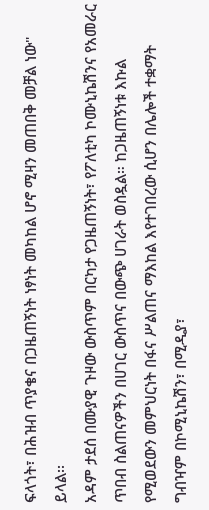ፍላጎት፣ በሕዝብ ጥያቄና በጋዜጠኝነት ነፃነት መካከል ሆኖ ሚዛን መጠበቅ መቻል ነው" ይላል፡፡
አዳም ታደሰ በሙያዊ ጉዞው ውስጥም በርካታ የጋዜጠኝነት፣ የፖለቲካ ኮሙኒኬሽንና የአመራር ጥበብ ስልጠናዎችን በሀገር ውስጥና በውጭ ሀገራት ወስዷል። ከጋዜጠኝነቱ እኩል የሚወደውን መምህርነት በፋና ሥልጠና ማእከል እየተገበረው ሲሆን በሌሎች ተቋማት ግብዣም በኮሚኒኬሽን፣ በሚዲያ፣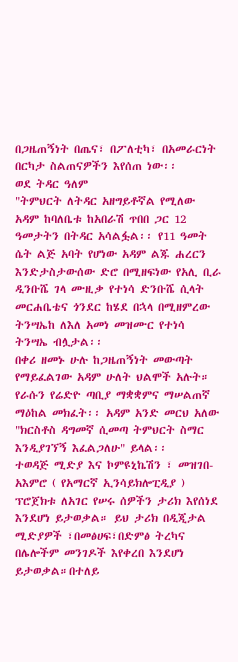በጋዜጠኝነት በጤና፣ በፖለቲካ፣ በአመራርነት በርካታ ስልጠናዎችን እየሰጠ ነው፡፡
ወደ ትዳር ዓለም
"ትምህርት ለትዳር አዘግይቶኛል የሚለው አዳም ከባለቤቱ ከአበራሽ ጥበበ ጋር 12 ዓመታትን በትዳር አሳልፏል፡፡ የ11 ዓመት ሴት ልጅ አባት የሆነው አዳም ልጁ ሐረርን እንድታስታውሰው ድሮ በሚዘፍነው የአሊ ቢራ ዲንቡሼ ገላ ሙዚቃ የተነሳ ድንቡሼ ሲላት መርሐቤቴና ጎንደር ከሄደ በኋላ በሚዘምረው ትንሣኤከ ለእለ አመነ መዝሙር የተነሳ ትንሣኤ ብሏታል፡፡
በቀሪ ዘመኑ ሁሉ ከጋዜጠኝነት መውጣት የማይፈልገው አዳም ሁለት ህልሞች አሉት። የራሱን የሬድዮ ጣቢያ ማቋቋምና ማሠልጠኛ ማዕከል መክፈት፡፡ አዳም አንድ መርህ አለው "ክርስቶስ ዳግመኛ ሲመጣ ትምህርት ስማር እንዲያገኘኝ እፈልጋለሁ" ይላል፡፡
ተወዳጅ ሚድያ እና ኮምዩኒኬሽን ፣ መዝገበ-አእምሮ ( የአማርኛ ኢንሳይክሎፒዲያ ) ፕሮጀክቱ ለአገር የሠሩ ሰዎችን ታሪክ እየሰነደ እንደሆነ ይታወቃል። ይህ ታሪክ በዲጂታል ሚድያዎች ፣በመፅሀፍ፣በድምፅ ትረካና በሌሎችም መንገዶች እየቀረበ እንደሆነ ይታወቃል።በተለይ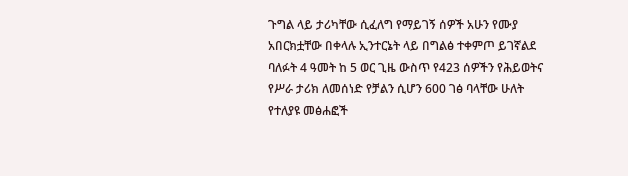ጉግል ላይ ታሪካቸው ሲፈለግ የማይገኝ ሰዎች አሁን የሙያ አበርክቷቸው በቀላሉ ኢንተርኔት ላይ በግልፅ ተቀምጦ ይገኛልደ ባለፉት 4 ዓመት ከ 5 ወር ጊዜ ውስጥ የ423 ሰዎችን የሕይወትና የሥራ ታሪክ ለመሰነድ የቻልን ሲሆን 600 ገፅ ባላቸው ሁለት የተለያዩ መፅሐፎች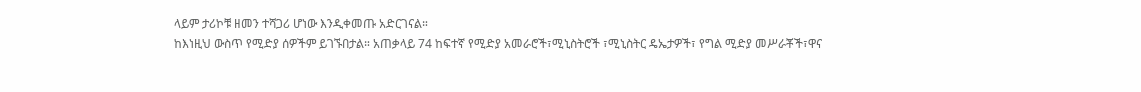ላይም ታሪኮቹ ዘመን ተሻጋሪ ሆነው እንዲቀመጡ አድርገናል።
ከእነዚህ ውስጥ የሚድያ ሰዎችም ይገኙበታል። አጠቃላይ 74 ከፍተኛ የሚድያ አመራሮች፣ሚኒስትሮች ፣ሚኒስትር ዴኤታዎች፣ የግል ሚድያ መሥራቾች፣ዋና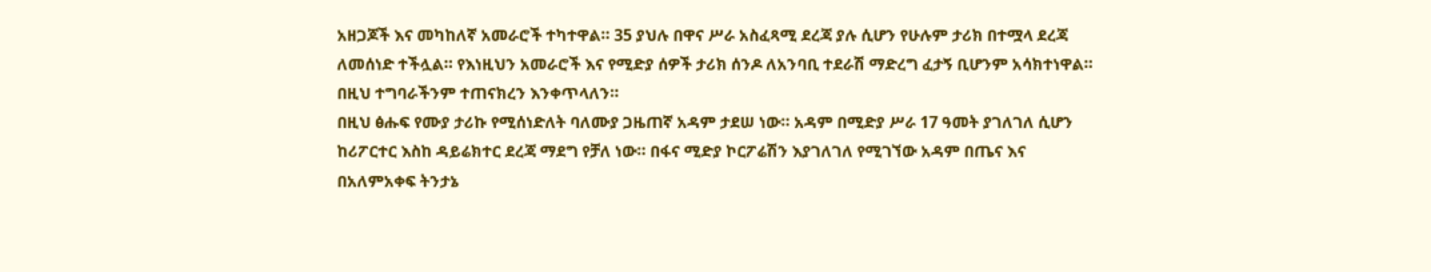አዘጋጆች እና መካከለኛ አመራሮች ተካተዋል። 35 ያህሉ በዋና ሥራ አስፈጻሚ ደረጃ ያሉ ሲሆን የሁሉም ታሪክ በተሟላ ደረጃ ለመሰነድ ተችሏል። የእነዚህን አመራሮች እና የሚድያ ሰዎች ታሪክ ሰንዶ ለአንባቢ ተደራሽ ማድረግ ፈታኝ ቢሆንም አሳክተነዋል። በዚህ ተግባራችንም ተጠናክረን እንቀጥላለን።
በዚህ ፅሑፍ የሙያ ታሪኩ የሚሰነድለት ባለሙያ ጋዜጠኛ አዳም ታደሠ ነው። አዳም በሚድያ ሥራ 17 ዓመት ያገለገለ ሲሆን ከሪፖርተር እስከ ዳይሬክተር ደረጃ ማደግ የቻለ ነው። በፋና ሚድያ ኮርፖሬሽን እያገለገለ የሚገኘው አዳም በጤና እና በአለምአቀፍ ትንታኔ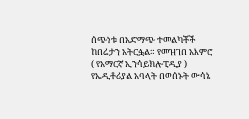ሰጭነቱ በአድማጭ ተመልካቾች ከበሬታን አትርፏል። የመዝገበ አእምሮ ( የአማርኛ ኢንሳይክሎፒዲያ ) የኤዲቶሪያል አባላት በወሰኑት ውሳኔ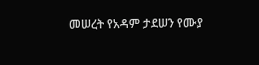መሠረት የአዳም ታደሠን የሙያ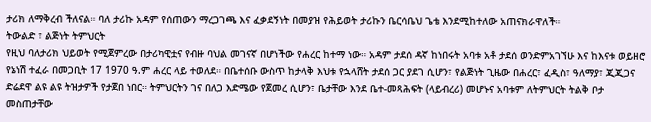ታሪክ ለማቅረብ ችለናል። ባለ ታሪኩ አዳም የሰጠውን ማረጋገጫ እና ፈቃደኝነት በመያዝ የሕይወት ታሪኩን ቤርሳቤህ ጌቴ እንደሚከተለው አጠናክራዋለች።
ትውልድ ፣ ልጅነት ትምህርት
የዚህ ባለታሪክ ህይወት የሚጀምረው በታሪካዊቷና የብዙ ባህል መገናኛ በሆነችው የሐረር ከተማ ነው። አዳም ታደሰ ዳኛ ከነበሩት አባቱ አቶ ታደሰ ወንድምአገኘሁ እና ከእናቱ ወይዘሮ የኔነሽ ተፈራ በመጋቢት 17 1970 ዓ.ም ሐረር ላይ ተወለደ። በቤተሰቡ ውስጥ ከታላቅ እህቱ የኋላሸት ታደሰ ጋር ያደገ ሲሆን፣ የልጅነት ጊዜው በሐረር፣ ፈዲስ፣ ዓለማያ፣ ጂጂጋና ድሬደዋ ልዩ ልዩ ትዝታዎች የታጀበ ነበር። ትምህርትን ገና በለጋ እድሜው የጀመረ ሲሆን፣ ቤታቸው እንደ ቤተ-መጻሕፍት (ላይብረሪ) መሆኑና አባቱም ለትምህርት ትልቅ ቦታ መስጠታቸው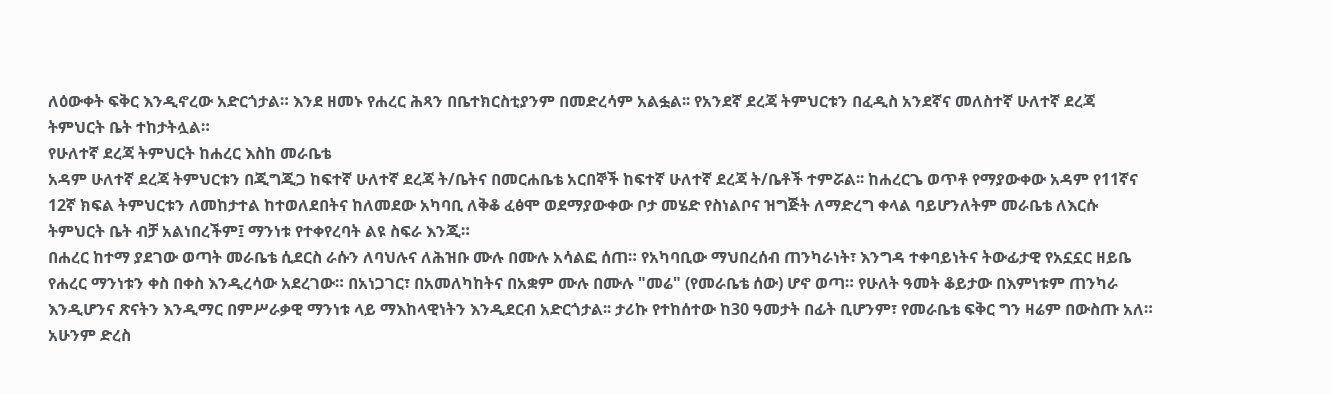ለዕውቀት ፍቅር እንዲኖረው አድርጎታል። እንደ ዘመኑ የሐረር ሕጻን በቤተክርስቲያንም በመድረሳም አልፏል፡፡ የአንደኛ ደረጃ ትምህርቱን በፈዲስ አንደኛና መለስተኛ ሁለተኛ ደረጃ ትምህርት ቤት ተከታትሏል።
የሁለተኛ ደረጃ ትምህርት ከሐረር እስከ መራቤቴ
አዳም ሁለተኛ ደረጃ ትምህርቱን በጂግጂጋ ከፍተኛ ሁለተኛ ደረጃ ት/ቤትና በመርሐቤቴ አርበኞች ከፍተኛ ሁለተኛ ደረጃ ት/ቤቶች ተምሯል፡፡ ከሐረርጌ ወጥቶ የማያውቀው አዳም የ11ኛና 12ኛ ክፍል ትምህርቱን ለመከታተል ከተወለደበትና ከለመደው አካባቢ ለቅቆ ፈፅሞ ወደማያውቀው ቦታ መሄድ የስነልቦና ዝግጅት ለማድረግ ቀላል ባይሆንለትም መራቤቴ ለእርሱ ትምህርት ቤት ብቻ አልነበረችም፤ ማንነቱ የተቀየረባት ልዩ ስፍራ እንጂ።
በሐረር ከተማ ያደገው ወጣት መራቤቴ ሲደርስ ራሱን ለባህሉና ለሕዝቡ ሙሉ በሙሉ አሳልፎ ሰጠ። የአካባቢው ማህበረሰብ ጠንካራነት፣ እንግዳ ተቀባይነትና ትውፊታዊ የአኗኗር ዘይቤ የሐረር ማንነቱን ቀስ በቀስ እንዲረሳው አደረገው። በአነጋገር፣ በአመለካከትና በአቋም ሙሉ በሙሉ "መሬ" (የመራቤቴ ሰው) ሆኖ ወጣ። የሁለት ዓመት ቆይታው በእምነቱም ጠንካራ እንዲሆንና ጽናትን እንዲማር በምሥራቃዊ ማንነቱ ላይ ማእከላዊነትን እንዲደርብ አድርጎታል፡፡ ታሪኩ የተከሰተው ከ30 ዓመታት በፊት ቢሆንም፣ የመራቤቴ ፍቅር ግን ዛሬም በውስጡ አለ። አሁንም ድረስ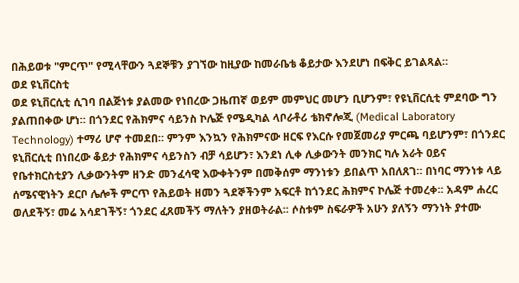በሕይወቱ "ምርጥ" የሚላቸውን ጓደኞቹን ያገኘው ከዚያው ከመራቤቴ ቆይታው እንደሆነ በፍቅር ይገልጻል።
ወደ ዩኒቨርስቲ
ወደ ዩኒቨርሲቲ ሲገባ በልጅነቱ ያልመው የነበረው ጋዜጠኛ ወይም መምህር መሆን ቢሆንም፣ የዩኒቨርሲቲ ምደባው ግን ያልጠበቀው ሆነ። በጎንደር የሕክምና ሳይንስ ኮሌጅ የሜዲካል ላቦራቶሪ ቴክኖሎጂ (Medical Laboratory Technology) ተማሪ ሆኖ ተመደበ። ምንም እንኳን የሕክምናው ዘርፍ የእርሱ የመጀመሪያ ምርጫ ባይሆንም፣ በጎንደር ዩኒቨርሲቲ በነበረው ቆይታ የሕክምና ሳይንስን ብቻ ሳይሆን፣ እንደነ ሊቀ ሊቃውንት መንክር ካሉ አራት ዐይና የቤተክርስቲያን ሊቃውንትም ዘንድ መንፈሳዊ እውቀትንም በመቅሰም ማንነቱን ይበልጥ አበለጸገ። በነባር ማንነቱ ላይ ሰሜናዊነትን ደርቦ ሌሎች ምርጥ የሕይወት ዘመን ጓደኞችንም አፍርቶ ከጎንደር ሕክምና ኮሌጅ ተመረቀ፡፡ አዳም ሐረር ወለደችኝ፣ መሬ አሳደገችኝ፣ ጎንደር ፈጸመችኝ ማለትን ያዘወትራል፡፡ ሶስቱም ስፍራዎች አሁን ያለኝን ማንነት ያተሙ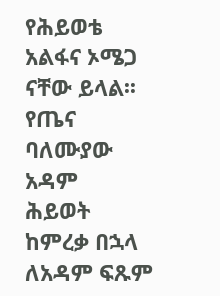የሕይወቴ አልፋና ኦሜጋ ናቸው ይላል፡፡
የጤና ባለሙያው አዳም
ሕይወት ከምረቃ በኋላ ለአዳም ፍጹም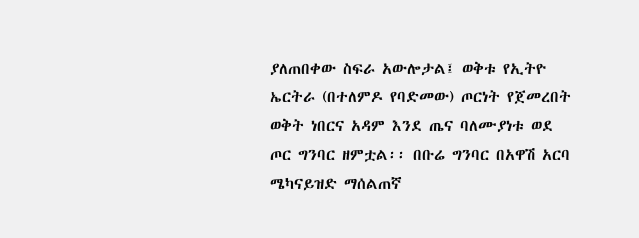ያለጠበቀው ስፍራ አውሎታል፤ ወቅቱ የኢትዮ ኤርትራ (በተለምዶ የባድመው) ጦርነት የጀመረበት ወቅት ነበርና አዳም እንደ ጤና ባለሙያነቱ ወደ ጦር ግንባር ዘምቷል፡፡ በቡሬ ግንባር በአዋሽ አርባ ሜካናይዝድ ማሰልጠኛ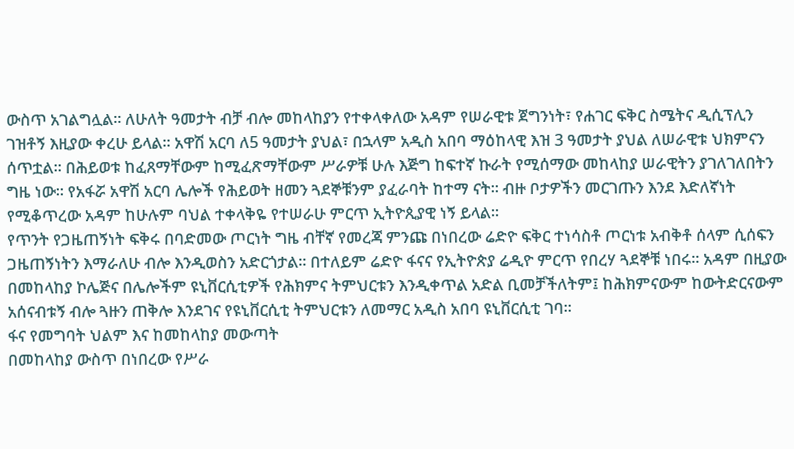ውስጥ አገልግሏል፡፡ ለሁለት ዓመታት ብቻ ብሎ መከላከያን የተቀላቀለው አዳም የሠራዊቱ ጀግንነት፣ የሐገር ፍቅር ስሜትና ዲሲፕሊን ገዝቶኝ እዚያው ቀረሁ ይላል፡፡ አዋሽ አርባ ለ5 ዓመታት ያህል፣ በኋላም አዲስ አበባ ማዕከላዊ እዝ 3 ዓመታት ያህል ለሠራዊቱ ህክምናን ሰጥቷል፡፡ በሕይወቱ ከፈጸማቸውም ከሚፈጽማቸውም ሥራዎቹ ሁሉ እጅግ ከፍተኛ ኩራት የሚሰማው መከላከያ ሠራዊትን ያገለገለበትን ግዜ ነው፡፡ የአፋሯ አዋሽ አርባ ሌሎች የሕይወት ዘመን ጓደኞቹንም ያፈራባት ከተማ ናት፡፡ ብዙ ቦታዎችን መርገጡን እንደ እድለኛነት የሚቆጥረው አዳም ከሁሉም ባህል ተቀላቅዬ የተሠራሁ ምርጥ ኢትዮጲያዊ ነኝ ይላል፡፡
የጥንት የጋዜጠኝነት ፍቅሩ በባድመው ጦርነት ግዜ ብቸኛ የመረጃ ምንጩ በነበረው ሬድዮ ፍቅር ተነሳስቶ ጦርነቱ አብቅቶ ሰላም ሲሰፍን ጋዜጠኝነትን እማራለሁ ብሎ እንዲወስን አድርጎታል፡፡ በተለይም ሬድዮ ፋናና የኢትዮጵያ ሬዲዮ ምርጥ የበረሃ ጓደኞቹ ነበሩ፡፡ አዳም በዚያው በመከላከያ ኮሌጅና በሌሎችም ዩኒቨርሲቲዎች የሕክምና ትምህርቱን እንዲቀጥል አድል ቢመቻችለትም፤ ከሕክምናውም ከውትድርናውም አሰናብቱኝ ብሎ ጓዙን ጠቅሎ እንደገና የዩኒቨርሲቲ ትምህርቱን ለመማር አዲስ አበባ ዩኒቨርሲቲ ገባ፡፡
ፋና የመግባት ህልም እና ከመከላከያ መውጣት
በመከላከያ ውስጥ በነበረው የሥራ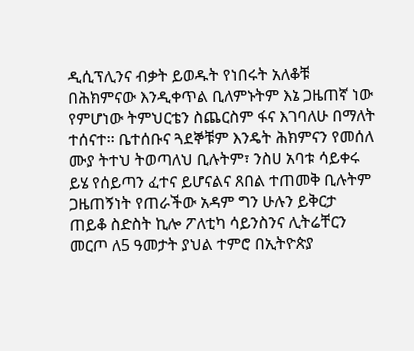ዲሲፕሊንና ብቃት ይወዱት የነበሩት አለቆቹ በሕክምናው እንዲቀጥል ቢለምኑትም እኔ ጋዜጠኛ ነው የምሆነው ትምህርቴን ስጨርስም ፋና እገባለሁ በማለት ተሰናተ፡፡ ቤተሰቡና ጓደኞቹም እንዴት ሕክምናን የመሰለ ሙያ ትተህ ትወጣለህ ቢሉትም፣ ንስሀ አባቱ ሳይቀሩ ይሄ የሰይጣን ፈተና ይሆናልና ጸበል ተጠመቅ ቢሉትም ጋዜጠኝነት የጠራችው አዳም ግን ሁሉን ይቅርታ ጠይቆ ስድስት ኪሎ ፖለቲካ ሳይንስንና ሊትሬቸርን መርጦ ለ5 ዓመታት ያህል ተምሮ በኢትዮጵያ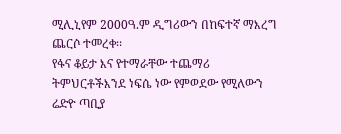ሚሊኒየም 2000ዓ.ም ዲግሪውን በከፍተኛ ማእረግ ጨርሶ ተመረቀ፡፡
የፋና ቆይታ እና የተማራቸው ተጨማሪ ትምህርቶችእንደ ነፍሴ ነው የምወደው የሚለውን ሬድዮ ጣቢያ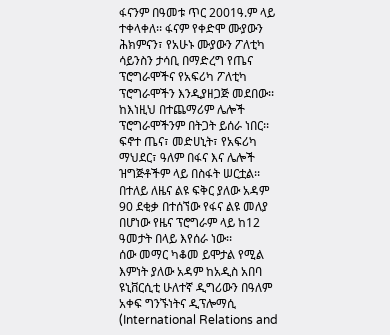ፋናንም በዓመቱ ጥር 2001ዓ.ም ላይ ተቀላቀለ፡፡ ፋናም የቀድሞ ሙያውን ሕክምናን፣ የአሁኑ ሙያውን ፖለቲካ ሳይንስን ታሳቢ በማድረግ የጤና ፕሮግራሞችና የአፍሪካ ፖለቲካ ፕሮግራሞችን እንዲያዘጋጅ መደበው፡፡ ከእነዚህ በተጨማሪም ሌሎች ፕሮግራሞችንም በትጋት ይሰራ ነበር፡፡ ፍኖተ ጤና፣ መድሀኒት፣ የአፍሪካ ማህደር፣ ዓለም በፋና እና ሌሎች ዝግጅቶችም ላይ በስፋት ሠርቷል፡፡ በተለይ ለዜና ልዩ ፍቅር ያለው አዳም 90 ደቂቃ በተሰኘው የፋና ልዩ መለያ በሆነው የዜና ፕሮግራም ላይ ከ12 ዓመታት በላይ እየሰራ ነው፡፡
ሰው መማር ካቆመ ይሞታል የሚል እምነት ያለው አዳም ከአዲስ አበባ ዩኒቨርሲቲ ሁለተኛ ዲግሪውን በዓለም አቀፍ ግንኙነትና ዲፕሎማሲ (International Relations and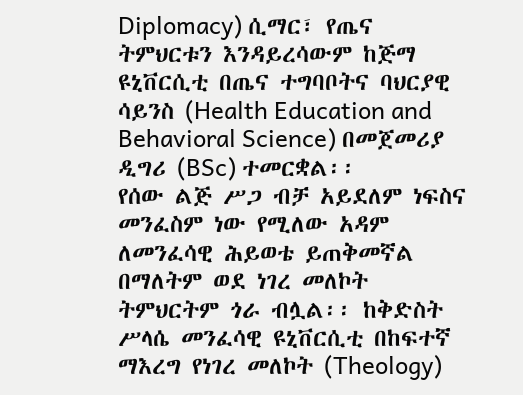Diplomacy) ሲማር፣ የጤና ትምህርቱን እንዳይረሳውም ከጅማ ዩኒቨርሲቲ በጤና ተግባቦትና ባህርያዊ ሳይንስ (Health Education and Behavioral Science) በመጀመሪያ ዲግሪ (BSc) ተመርቋል፡፡
የሰው ልጅ ሥጋ ብቻ አይደለም ነፍስና መንፈስም ነው የሚለው አዳም ለመንፈሳዊ ሕይወቴ ይጠቅመኛል በማለትም ወደ ነገረ መለኮት ትምህርትም ጎራ ብሏል፡፡ ከቅድስት ሥላሴ መንፈሳዊ ዩኒቨርሲቲ በከፍተኛ ማእረግ የነገረ መለኮት (Theology)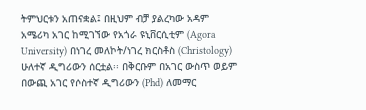ትምህርቱን አጠናቋል፤ በዚህም ብቻ ያልረካው አዳም አሜሪካ አገር ከሚገኘው የአጎራ ዩኒቨርሲቲም (Agora University) በነገረ መለኮት/ነገረ ክርስቶስ (Christology) ሁለተኛ ዲግሪውን ሰርቷል፡፡ በቅርቡም በአገር ውስጥ ወይም በውጪ አገር የሶስተኛ ዲግሪውን (Phd) ለመማር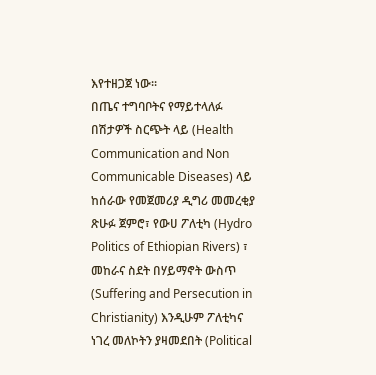እየተዘጋጀ ነው፡፡
በጤና ተግባቦትና የማይተላለፉ በሽታዎች ስርጭት ላይ (Health Communication and Non Communicable Diseases) ላይ ከሰራው የመጀመሪያ ዲግሪ መመረቂያ ጽሁፉ ጀምሮ፣ የውሀ ፖለቲካ (Hydro Politics of Ethiopian Rivers) ፣ መከራና ስደት በሃይማኖት ውስጥ (Suffering and Persecution in Christianity) እንዲሁም ፖለቲካና ነገረ መለኮትን ያዛመደበት (Political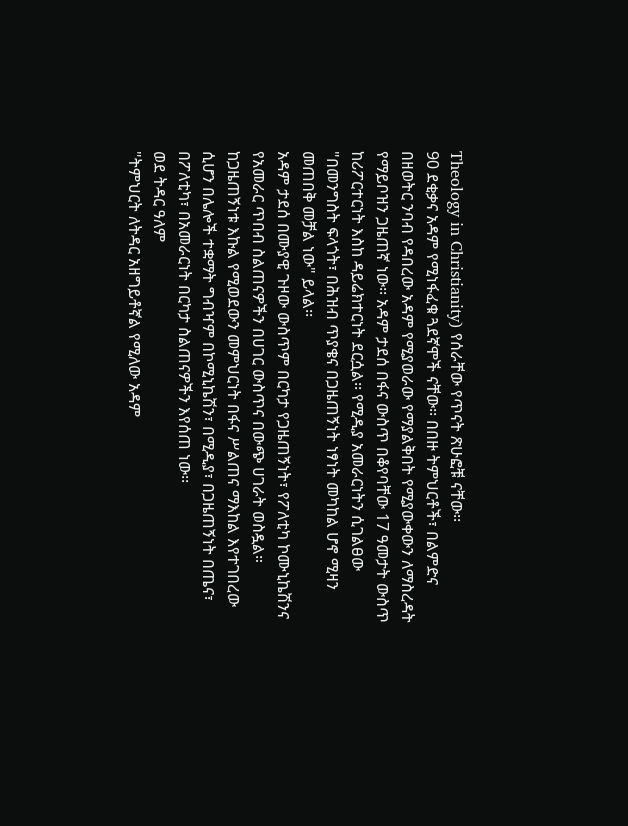Theology in Christianity) የሰራቸው የጥናት ጽሁፎቹ ናቸው፡፡
90 ደቂቃና አዳም የሚነፋፈቁ ጓደኛሞች ናቸው፡፡ በበዙ ትምህርቶች፣ በልምድና በዘወትር ንባብ የዳበረው አዳም የሚያወራው የማያልቅበት የሚያውቀውን ለማስረዳት የማይቦዝን ጋዜጠኛ ነው፡፡ አዳም ታደሰ በፋና ውስጥ በቆየባቸው 17 ዓመታት ውስጥ ከሪፖርተርነት እስከ ዳይሬክተርነት ደርሷል፡፡ የሚዲያ አመራርነትን ሲገልፀው "በመንግስት ፍላጎት፣ በሕዝብ ጥያቄና በጋዜጠኝነት ነፃነት መካከል ሆኖ ሚዛን መጠበቅ መቻል ነው" ይላል፡፡
አዳም ታደሰ በሙያዊ ጉዞው ውስጥም በርካታ የጋዜጠኝነት፣ የፖለቲካ ኮሙኒኬሽንና የአመራር ጥበብ ስልጠናዎችን በሀገር ውስጥና በውጭ ሀገራት ወስዷል። ከጋዜጠኝነቱ እኩል የሚወደውን መምህርነት በፋና ሥልጠና ማእከል እየተገበረው ሲሆን በሌሎች ተቋማት ግብዣም በኮሚኒኬሽን፣ በሚዲያ፣ በጋዜጠኝነት በጤና፣ በፖለቲካ፣ በአመራርነት በርካታ ስልጠናዎችን እየሰጠ ነው፡፡
ወደ ትዳር ዓለም
"ትምህርት ለትዳር አዘግይቶኛል የሚለው አዳም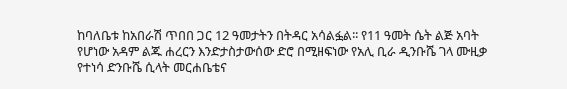ከባለቤቱ ከአበራሽ ጥበበ ጋር 12 ዓመታትን በትዳር አሳልፏል፡፡ የ11 ዓመት ሴት ልጅ አባት የሆነው አዳም ልጁ ሐረርን እንድታስታውሰው ድሮ በሚዘፍነው የአሊ ቢራ ዲንቡሼ ገላ ሙዚቃ የተነሳ ድንቡሼ ሲላት መርሐቤቴና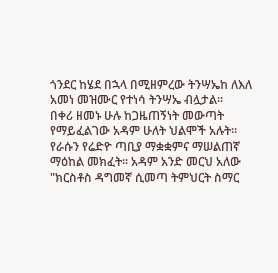ጎንደር ከሄደ በኋላ በሚዘምረው ትንሣኤከ ለእለ አመነ መዝሙር የተነሳ ትንሣኤ ብሏታል፡፡
በቀሪ ዘመኑ ሁሉ ከጋዜጠኝነት መውጣት የማይፈልገው አዳም ሁለት ህልሞች አሉት። የራሱን የሬድዮ ጣቢያ ማቋቋምና ማሠልጠኛ ማዕከል መክፈት፡፡ አዳም አንድ መርህ አለው "ክርስቶስ ዳግመኛ ሲመጣ ትምህርት ስማር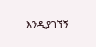እንዲያገኘኝ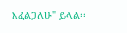እፈልጋለሁ" ይላል፡፡